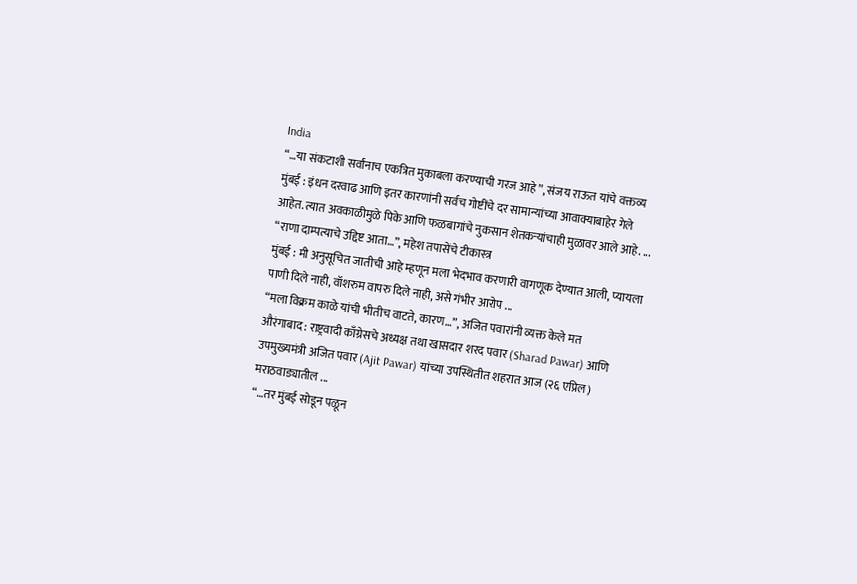India
“…या संकटाशी सर्वांनाच एकत्रित मुकाबला करण्याची गरज आहे”, संजय राऊत यांचे वक्तव्य
मुंबई : इंधन दरवाढ आणि इतर कारणांनी सर्वच गोष्टींचे दर सामान्यांच्या आवाक्याबाहेर गेले आहेत. त्यात अवकाळीमुळे पिके आणि फळबागांचे नुकसान शेतकऱ्यांचाही मुळावर आले आहे. ...
“राणा दाम्पत्याचे उद्दिष्ट आता…”, महेश तपासेंचे टीकास्त्र
मुंबई : मी अनुसूचित जातीची आहे म्हणून मला भेदभाव करणारी वागणूक देण्यात आली, प्यायला पाणी दिले नाही, वॉशरुम वापरु दिले नाही, असे गंभीर आरोप ...
“मला विक्रम काळे यांची भीतीच वाटते, कारण…”, अजित पवारांनी व्यक्त केले मत
औरंगाबाद : राष्ट्रवादी काँग्रेसचे अध्यक्ष तथा खासदार शरद पवार (Sharad Pawar) आणि उपमुख्यमंत्री अजित पवार (Ajit Pawar) यांच्या उपस्थितीत शहरात आज (२६ एप्रिल) मराठवाड्यातील ...
“…तर मुंबई सोडून पळून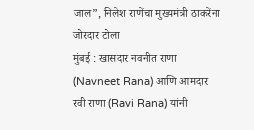जाल”, निलेश राणेंचा मुख्यमंत्री ठाकरेंना जोरदार टोला
मुंबई : खासदार नवनीत राणा (Navneet Rana) आणि आमदार रवी राणा (Ravi Rana) यांनी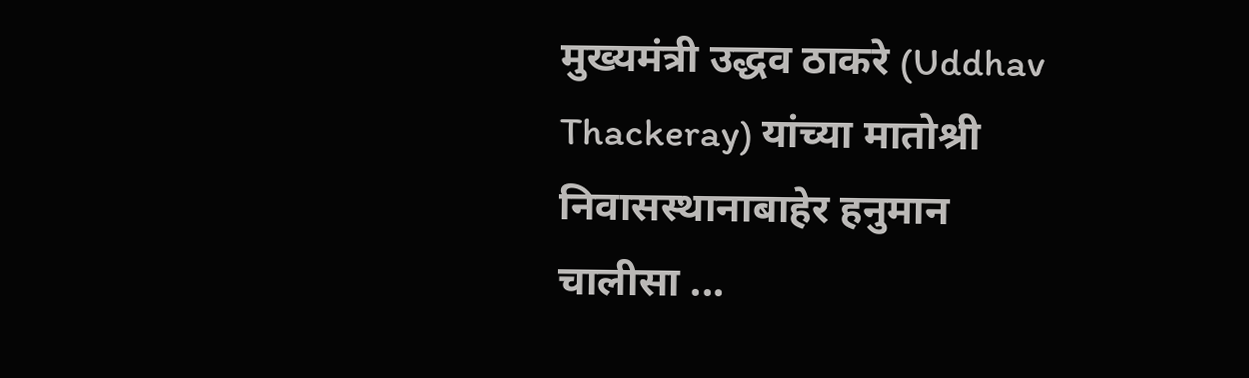मुख्यमंत्री उद्धव ठाकरे (Uddhav Thackeray) यांच्या मातोश्री निवासस्थानाबाहेर हनुमान चालीसा ...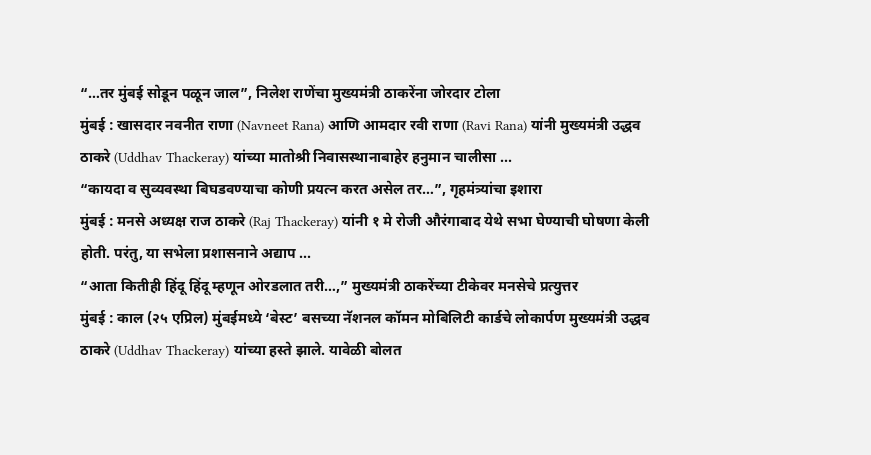“…तर मुंबई सोडून पळून जाल”, निलेश राणेंचा मुख्यमंत्री ठाकरेंना जोरदार टोला
मुंबई : खासदार नवनीत राणा (Navneet Rana) आणि आमदार रवी राणा (Ravi Rana) यांनी मुख्यमंत्री उद्धव ठाकरे (Uddhav Thackeray) यांच्या मातोश्री निवासस्थानाबाहेर हनुमान चालीसा ...
“कायदा व सुव्यवस्था बिघडवण्याचा कोणी प्रयत्न करत असेल तर…”, गृहमंत्र्यांचा इशारा
मुंबई : मनसे अध्यक्ष राज ठाकरे (Raj Thackeray) यांनी १ मे रोजी औरंगाबाद येथे सभा घेण्याची घोषणा केली होती. परंतु, या सभेला प्रशासनाने अद्याप ...
“आता कितीही हिंदू हिंदू म्हणून ओरडलात तरी…,” मुख्यमंत्री ठाकरेंच्या टीकेवर मनसेचे प्रत्युत्तर
मुंबई : काल (२५ एप्रिल) मुंबईमध्ये ‘बेस्ट’ बसच्या नॅशनल कॉमन मोबिलिटी कार्डचे लोकार्पण मुख्यमंत्री उद्धव ठाकरे (Uddhav Thackeray) यांच्या हस्ते झाले. यावेळी बोलत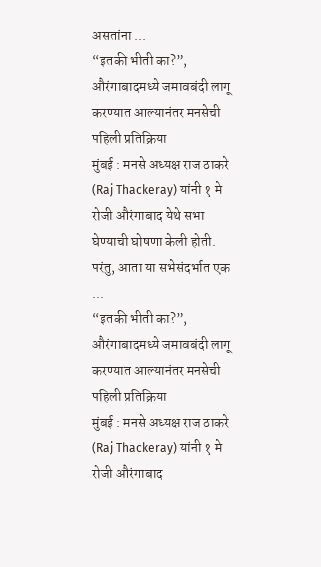असतांना ...
“इतकी भीती का?”, औरंगाबादमध्ये जमावबंदी लागू करण्यात आल्यानंतर मनसेची पहिली प्रतिक्रिया
मुंबई : मनसे अध्यक्ष राज ठाकरे (Raj Thackeray) यांनी १ मे रोजी औरंगाबाद येथे सभा घेण्याची घोषणा केली होती. परंतु, आता या सभेसंदर्भात एक ...
“इतकी भीती का?”, औरंगाबादमध्ये जमावबंदी लागू करण्यात आल्यानंतर मनसेची पहिली प्रतिक्रिया
मुंबई : मनसे अध्यक्ष राज ठाकरे (Raj Thackeray) यांनी १ मे रोजी औरंगाबाद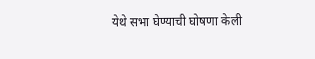येथे सभा घेण्याची घोषणा केली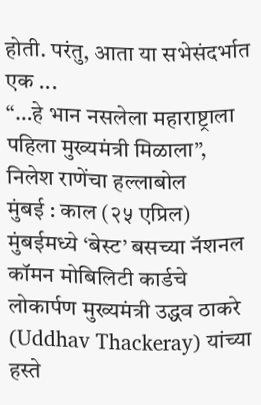होती. परंतु, आता या सभेसंदर्भात एक ...
“…हे भान नसलेला महाराष्ट्राला पहिला मुख्यमंत्री मिळाला”, निलेश राणेंचा हल्लाबोल
मुंबई : काल (२५ एप्रिल) मुंबईमध्ये ‘बेस्ट’ बसच्या नॅशनल कॉमन मोबिलिटी कार्डचे लोकार्पण मुख्यमंत्री उद्धव ठाकरे (Uddhav Thackeray) यांच्या हस्ते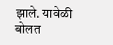झाले. यावेळी बोलत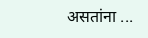असतांना ...